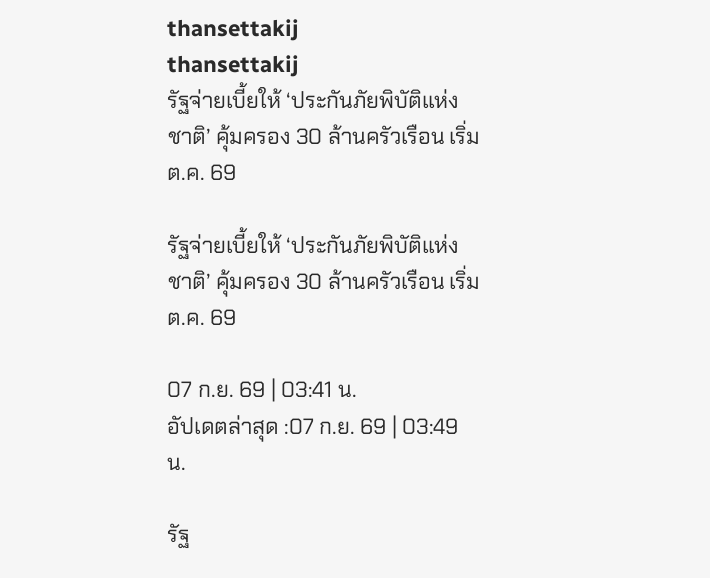thansettakij
thansettakij
รัฐจ่ายเบี้ยให้ ‘ประกันภัยพิบัติแห่งชาติ’ คุ้มครอง 30 ล้านครัวเรือน เริ่ม ต.ค. 69

รัฐจ่ายเบี้ยให้ ‘ประกันภัยพิบัติแห่งชาติ’ คุ้มครอง 30 ล้านครัวเรือน เริ่ม ต.ค. 69

07 ก.ย. 69 | 03:41 น.
อัปเดตล่าสุด :07 ก.ย. 69 | 03:49 น.

รัฐ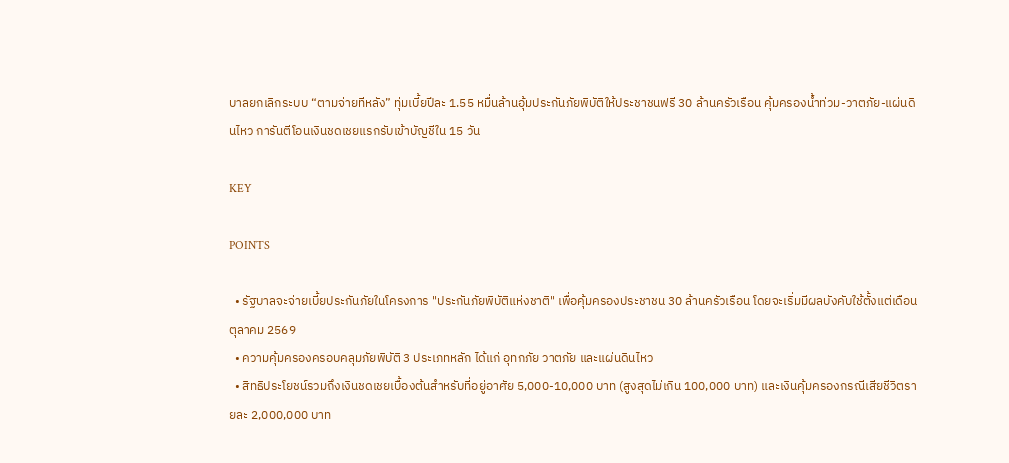บาลยกเลิกระบบ “ตามจ่ายทีหลัง” ทุ่มเบี้ยปีละ 1.55 หมื่นล้านอุ้มประกันภัยพิบัติให้ประชาชนฟรี 30 ล้านครัวเรือน คุ้มครองน้ำท่วม-วาตภัย-แผ่นดินไหว การันตีโอนเงินชดเชยแรกรับเข้าบัญชีใน 15 วัน

KEY

POINTS

  • รัฐบาลจะจ่ายเบี้ยประกันภัยในโครงการ "ประกันภัยพิบัติแห่งชาติ" เพื่อคุ้มครองประชาชน 30 ล้านครัวเรือน โดยจะเริ่มมีผลบังคับใช้ตั้งแต่เดือนตุลาคม 2569
  • ความคุ้มครองครอบคลุมภัยพิบัติ 3 ประเภทหลัก ได้แก่ อุทกภัย วาตภัย และแผ่นดินไหว
  • สิทธิประโยชน์รวมถึงเงินชดเชยเบื้องต้นสำหรับที่อยู่อาศัย 5,000-10,000 บาท (สูงสุดไม่เกิน 100,000 บาท) และเงินคุ้มครองกรณีเสียชีวิตรายละ 2,000,000 บาท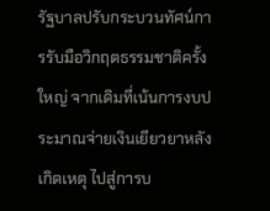รัฐบาลปรับกระบวนทัศน์การรับมือวิกฤตธรรมชาติครั้งใหญ่ จากเดิมที่เน้นการงบประมาณจ่ายเงินเยียวยาหลังเกิดเหตุ ไปสู่การบ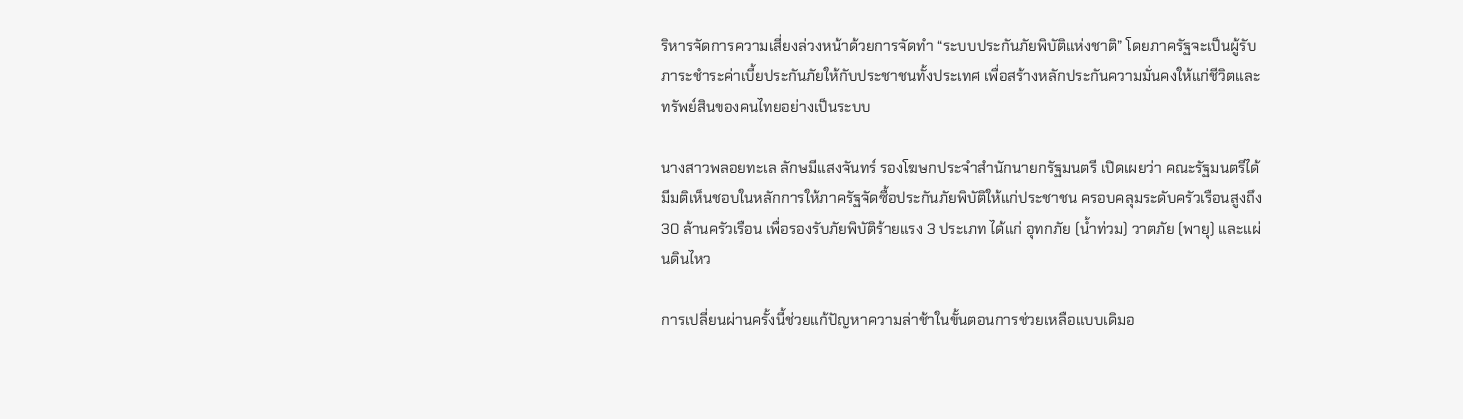ริหารจัดการความเสี่ยงล่วงหน้าด้วยการจัดทำ “ระบบประกันภัยพิบัติแห่งชาติ” โดยภาครัฐจะเป็นผู้รับภาระชำระค่าเบี้ยประกันภัยให้กับประชาชนทั้งประเทศ เพื่อสร้างหลักประกันความมั่นคงให้แก่ชีวิตและทรัพย์สินของคนไทยอย่างเป็นระบบ

นางสาวพลอยทะเล ลักษมีแสงจันทร์ รองโฆษกประจำสำนักนายกรัฐมนตรี เปิดเผยว่า คณะรัฐมนตรีได้มีมติเห็นชอบในหลักการให้ภาครัฐจัดซื้อประกันภัยพิบัติให้แก่ประชาชน ครอบคลุมระดับครัวเรือนสูงถึง 30 ล้านครัวเรือน เพื่อรองรับภัยพิบัติร้ายแรง 3 ประเภท ได้แก่ อุทกภัย (น้ำท่วม) วาตภัย (พายุ) และแผ่นดินไหว

การเปลี่ยนผ่านครั้งนี้ช่วยแก้ปัญหาความล่าช้าในขั้นตอนการช่วยเหลือแบบเดิมอ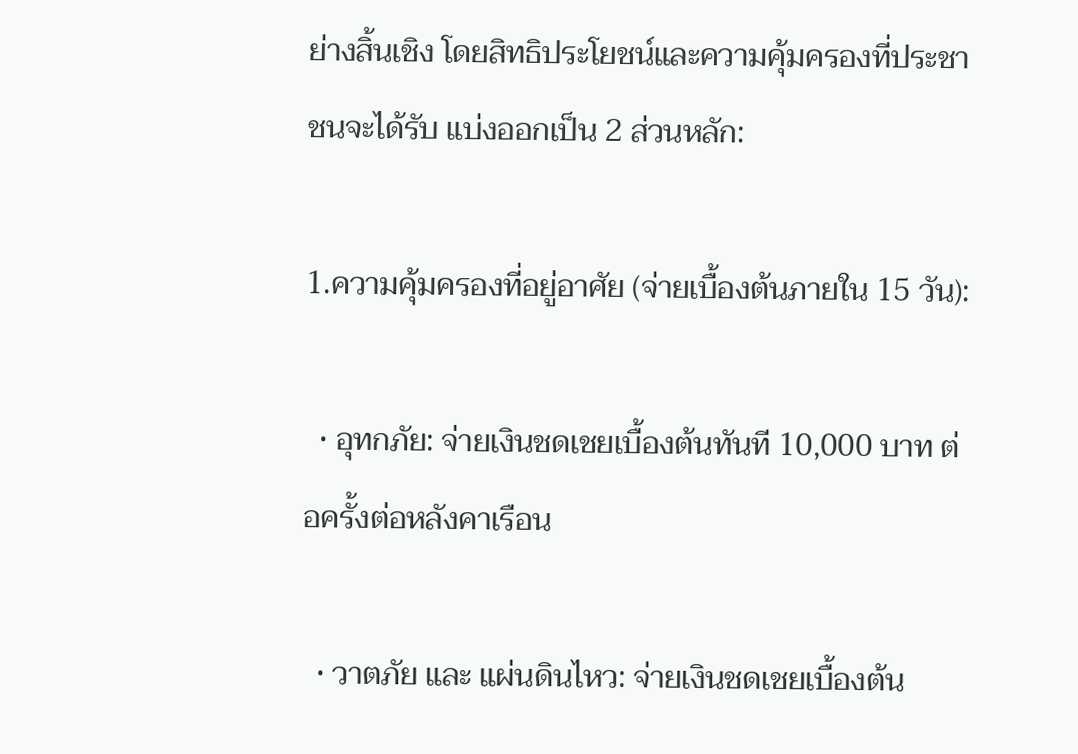ย่างสิ้นเชิง โดยสิทธิประโยชน์และความคุ้มครองที่ประชาชนจะได้รับ แบ่งออกเป็น 2 ส่วนหลัก:

1.ความคุ้มครองที่อยู่อาศัย (จ่ายเบื้องต้นภายใน 15 วัน):

  • อุทกภัย: จ่ายเงินชดเชยเบื้องต้นทันที 10,000 บาท ต่อครั้งต่อหลังคาเรือน

  • วาตภัย และ แผ่นดินไหว: จ่ายเงินชดเชยเบื้องต้น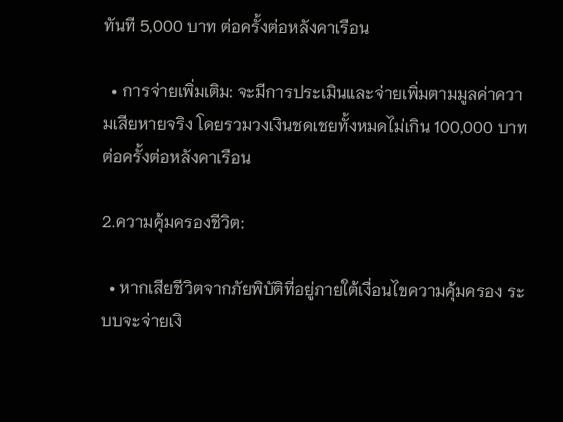ทันที 5,000 บาท ต่อครั้งต่อหลังคาเรือน

  • การจ่ายเพิ่มเติม: จะมีการประเมินและจ่ายเพิ่มตามมูลค่าความเสียหายจริง โดยรวมวงเงินชดเชยทั้งหมดไม่เกิน 100,000 บาท ต่อครั้งต่อหลังคาเรือน

2.ความคุ้มครองชีวิต:

  • หากเสียชีวิตจากภัยพิบัติที่อยู่ภายใต้เงื่อนไขความคุ้มครอง ระบบจะจ่ายเงิ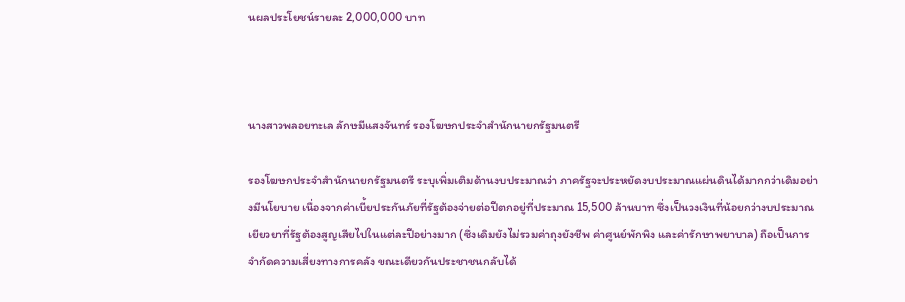นผลประโยชน์รายละ 2,000,000 บาท



นางสาวพลอยทะเล ลักษมีแสงจันทร์ รองโฆษกประจำสำนักนายกรัฐมนตรี

รองโฆษกประจำสำนักนายกรัฐมนตรี ระบุเพิ่มเติมด้านงบประมาณว่า ภาครัฐจะประหยัดงบประมาณแผ่นดินได้มากกว่าเดิมอย่างมีนโยบาย เนื่องจากค่าเบี้ยประกันภัยที่รัฐต้องจ่ายต่อปีตกอยู่ที่ประมาณ 15,500 ล้านบาท ซึ่งเป็นวงเงินที่น้อยกว่างบประมาณเยียวยาที่รัฐต้องสูญเสียไปในแต่ละปีอย่างมาก (ซึ่งเดิมยังไม่รวมค่าถุงยังชีพ ค่าศูนย์พักพิง และค่ารักษาพยาบาล) ถือเป็นการจำกัดความเสี่ยงทางการคลัง ขณะเดียวกันประชาชนกลับได้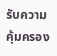รับความคุ้มครอง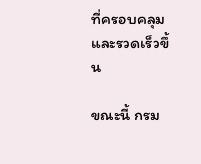ที่ครอบคลุมและรวดเร็วขึ้น

ขณะนี้ กรม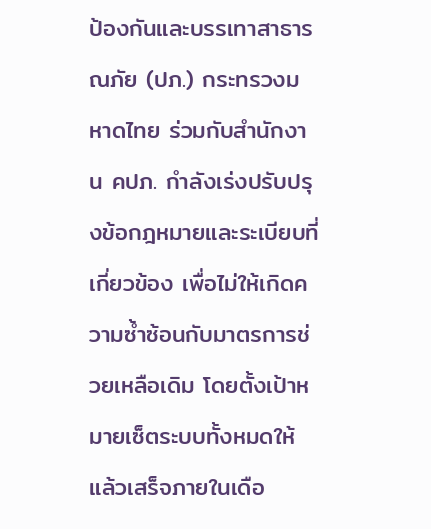ป้องกันและบรรเทาสาธารณภัย (ปภ.) กระทรวงมหาดไทย ร่วมกับสำนักงาน คปภ. กำลังเร่งปรับปรุงข้อกฎหมายและระเบียบที่เกี่ยวข้อง เพื่อไม่ให้เกิดความซ้ำซ้อนกับมาตรการช่วยเหลือเดิม โดยตั้งเป้าหมายเซ็ตระบบทั้งหมดให้แล้วเสร็จภายในเดือ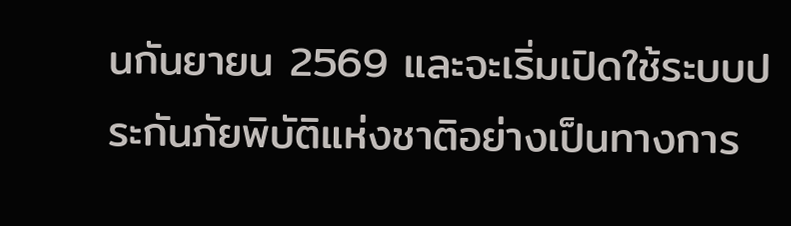นกันยายน 2569 และจะเริ่มเปิดใช้ระบบประกันภัยพิบัติแห่งชาติอย่างเป็นทางการ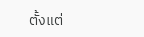ตั้งแต่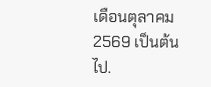เดือนตุลาคม 2569 เป็นต้นไป.